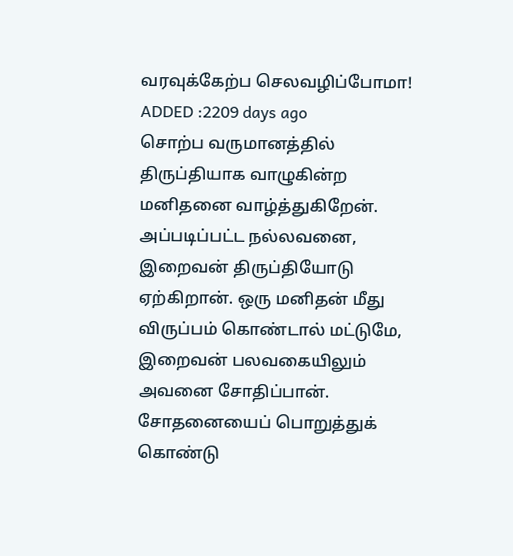வரவுக்கேற்ப செலவழிப்போமா!
ADDED :2209 days ago
சொற்ப வருமானத்தில் திருப்தியாக வாழுகின்ற மனிதனை வாழ்த்துகிறேன். அப்படிப்பட்ட நல்லவனை, இறைவன் திருப்தியோடு ஏற்கிறான். ஒரு மனிதன் மீது விருப்பம் கொண்டால் மட்டுமே, இறைவன் பலவகையிலும் அவனை சோதிப்பான். சோதனையைப் பொறுத்துக் கொண்டு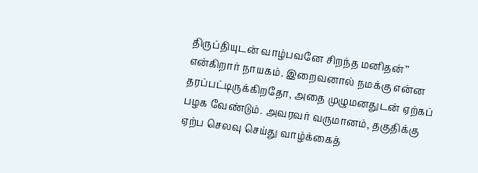திருப்தியுடன் வாழ்பவனே சிறந்த மனிதன்’’ என்கிறார் நாயகம். இறைவனால் நமக்கு என்ன தரப்பட்டிருக்கிறதோ, அதை முழுமனதுடன் ஏற்கப் பழக வேண்டும். அவரவர் வருமானம், தகுதிக்கு ஏற்ப செலவு செய்து வாழ்க்கைத்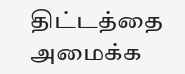திட்டத்தை அமைக்க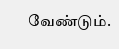வேண்டும்.